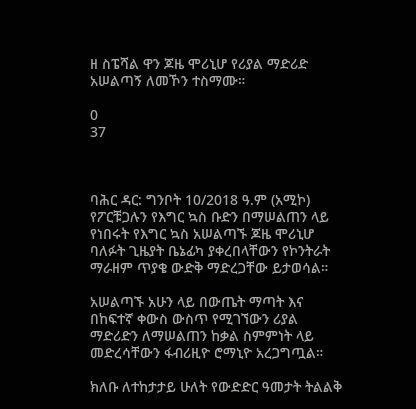ዘ ስፔሻል ዋን ጆዜ ሞሪኒሆ የሪያል ማድሪድ አሠልጣኝ ለመኾን ተስማሙ።

0
37



ባሕር ዳር: ግንቦት 10/2018 ዓ.ም (አሚኮ) የፖርቹጋሉን የእግር ኳስ ቡድን በማሠልጠን ላይ የነበሩት የእግር ኳስ አሠልጣኙ ጆዜ ሞሪኒሆ ባለፉት ጊዜያት ቤኔፊካ ያቀረበላቸውን የኮንትራት ማራዘም ጥያቄ ውድቅ ማድረጋቸው ይታወሳል።

አሠልጣኙ አሁን ላይ በውጤት ማጣት እና በከፍተኛ ቀውስ ውስጥ የሚገኘውን ሪያል ማድሪድን ለማሠልጠን ከቃል ስምምነት ላይ መድረሳቸውን ፋብሪዚዮ ሮማኒዮ አረጋግጧል።

ክለቡ ለተከታታይ ሁለት የውድድር ዓመታት ትልልቅ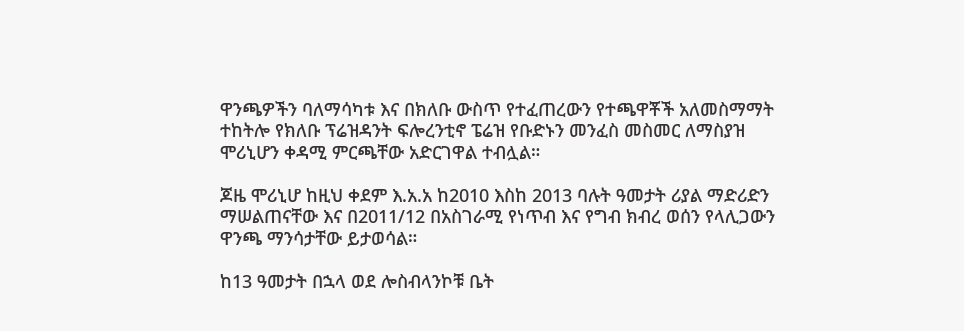ዋንጫዎችን ባለማሳካቱ እና በክለቡ ውስጥ የተፈጠረውን የተጫዋቾች አለመስማማት ተከትሎ የክለቡ ፕሬዝዳንት ፍሎረንቲኖ ፔሬዝ የቡድኑን መንፈስ መስመር ለማስያዝ ሞሪኒሆን ቀዳሚ ምርጫቸው አድርገዋል ተብሏል።

ጆዜ ሞሪኒሆ ከዚህ ቀደም እ.አ.አ ከ2010 እስከ 2013 ባሉት ዓመታት ሪያል ማድሪድን ማሠልጠናቸው እና በ2011/12 በአስገራሚ የነጥብ እና የግብ ክብረ ወሰን የላሊጋውን ዋንጫ ማንሳታቸው ይታወሳል።

ከ13 ዓመታት በኋላ ወደ ሎስብላንኮቹ ቤት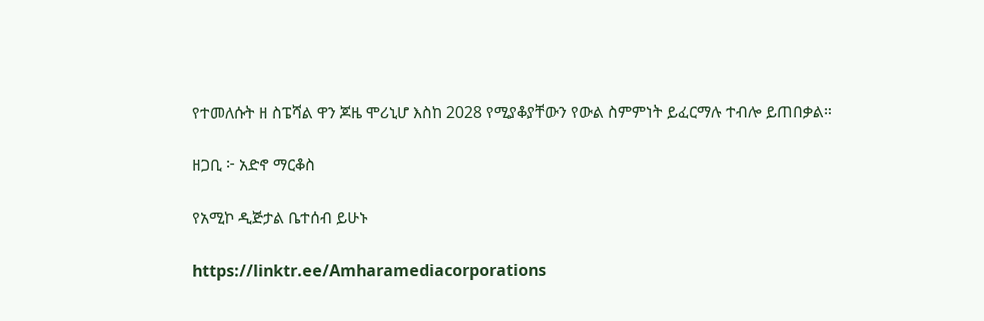የተመለሱት ዘ ስፔሻል ዋን ጆዜ ሞሪኒሆ እስከ 2028 የሚያቆያቸውን የውል ስምምነት ይፈርማሉ ተብሎ ይጠበቃል።

ዘጋቢ ፦ አድኖ ማርቆስ

የአሚኮ ዲጅታል ቤተሰብ ይሁኑ

https://linktr.ee/Amharamediacorporations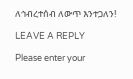ለኅብረተሰብ ለውጥ እንተጋለን!

LEAVE A REPLY

Please enter your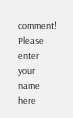comment!
Please enter your name here